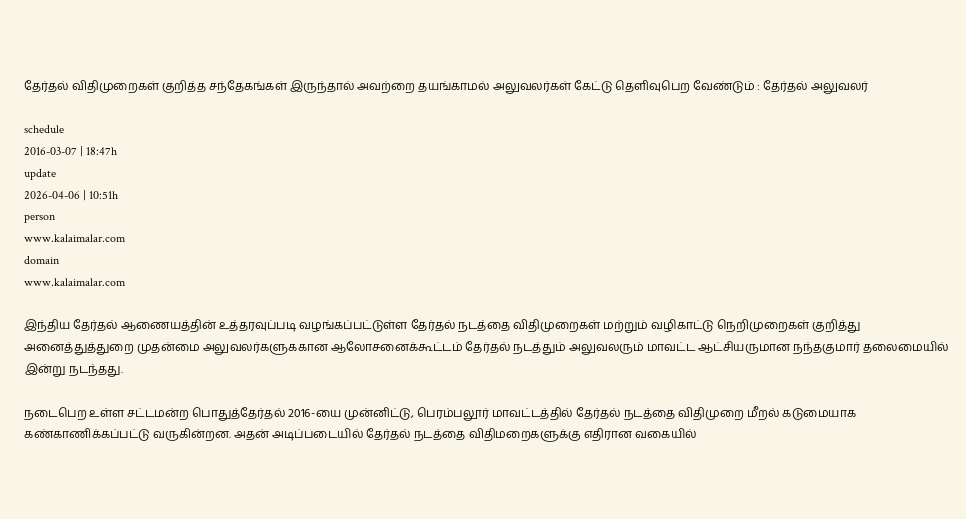தேர்தல் விதிமுறைகள் குறித்த சந்தேகங்கள் இருந்தால் அவற்றை தயங்காமல் அலுவலர்கள் கேட்டு தெளிவுபெற வேண்டும் : தேர்தல் அலுவலர்

schedule
2016-03-07 | 18:47h
update
2026-04-06 | 10:51h
person
www.kalaimalar.com
domain
www.kalaimalar.com

இந்திய தேர்தல் ஆணையத்தின் உத்தரவுப்படி வழங்கப்பட்டுள்ள தேர்தல் நடத்தை விதிமுறைகள் மற்றும் வழிகாட்டு நெறிமுறைகள் குறித்து அனைத்துத்துறை முதன்மை அலுவலர்களுககான ஆலோசனைக்கூட்டம் தேர்தல் நடத்தும் அலுவலரும் மாவட்ட ஆட்சியருமான நந்தகுமார் தலைமையில் இன்று நடந்தது.

நடைபெற உள்ள சட்டமன்ற பொதுத்தேர்தல் 2016-யை முன்னிட்டு, பெரம்பலூர் மாவட்டத்தில் தேர்தல் நடத்தை விதிமுறை மீறல் கடுமையாக கண்காணிக்கப்பட்டு வருகின்றன. அதன் அடிப்படையில் தேர்தல் நடத்தை விதிமறைகளுக்கு எதிரான வகையில்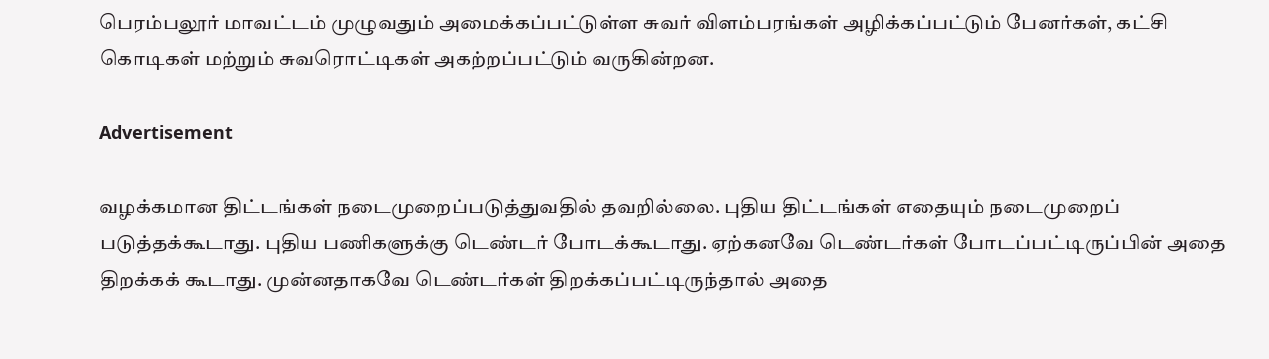பெரம்பலூர் மாவட்டம் முழுவதும் அமைக்கப்பட்டுள்ள சுவர் விளம்பரங்கள் அழிக்கப்பட்டும் பேனர்கள், கட்சி கொடிகள் மற்றும் சுவரொட்டிகள் அகற்றப்பட்டும் வருகின்றன.

Advertisement

வழக்கமான திட்டங்கள் நடைமுறைப்படுத்துவதில் தவறில்லை. புதிய திட்டங்கள் எதையும் நடைமுறைப் படுத்தக்கூடாது. புதிய பணிகளுக்கு டெண்டர் போடக்கூடாது. ஏற்கனவே டெண்டர்கள் போடப்பட்டிருப்பின் அதை திறக்கக் கூடாது. முன்னதாகவே டெண்டர்கள் திறக்கப்பட்டிருந்தால் அதை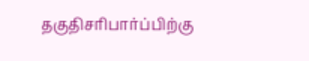தகுதிசரிபார்ப்பிற்கு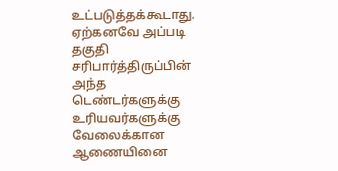உட்படுத்தக்கூடாது.
ஏற்கனவே அப்படி தகுதி சரிபார்த்திருப்பின் அந்த டெண்டர்களுக்கு உரியவர்களுக்கு வேலைக்கான ஆணையினை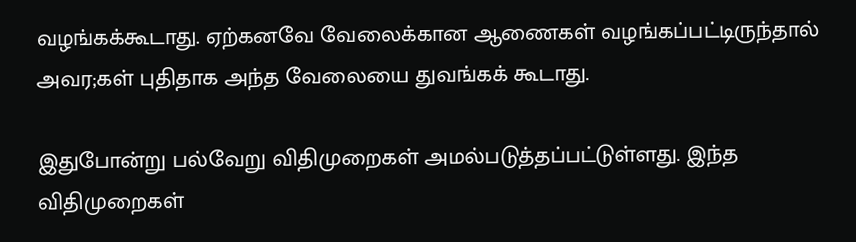வழங்கக்கூடாது. ஏற்கனவே வேலைக்கான ஆணைகள் வழங்கப்பட்டிருந்தால் அவர;கள் புதிதாக அந்த வேலையை துவங்கக் கூடாது.

இதுபோன்று பல்வேறு விதிமுறைகள் அமல்படுத்தப்பட்டுள்ளது. இந்த விதிமுறைகள்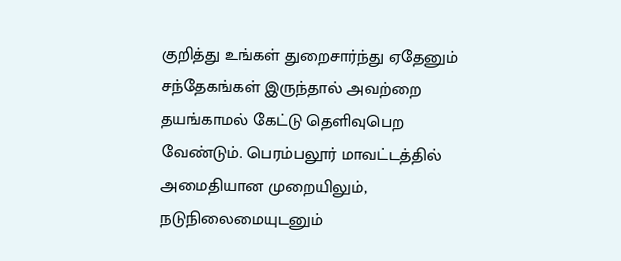குறித்து உங்கள் துறைசார்ந்து ஏதேனும் சந்தேகங்கள் இருந்தால் அவற்றை தயங்காமல் கேட்டு தெளிவுபெற வேண்டும். பெரம்பலூர் மாவட்டத்தில் அமைதியான முறையிலும், நடுநிலைமையுடனும்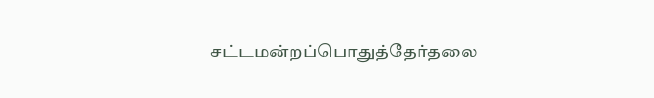சட்டமன்றப்பொதுத்தேர்தலை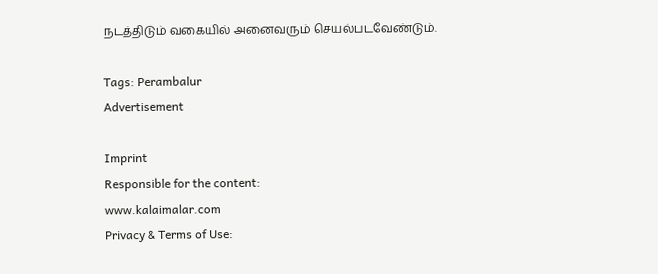நடத்திடும் வகையில் அனைவரும் செயல்படவேண்டும்.

Tags: Perambalur
Advertisement

Imprint
Responsible for the content:
www.kalaimalar.com
Privacy & Terms of Use: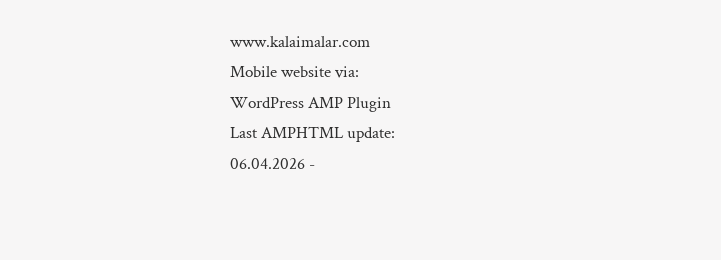www.kalaimalar.com
Mobile website via:
WordPress AMP Plugin
Last AMPHTML update:
06.04.2026 -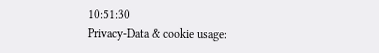10:51:30
Privacy-Data & cookie usage: